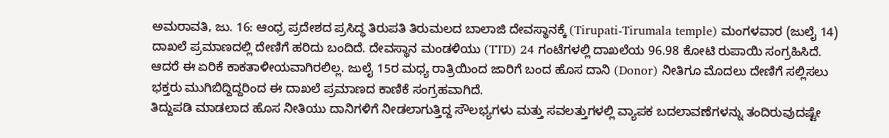ಅಮರಾವತಿ, ಜು. 16: ಆಂಧ್ರ ಪ್ರದೇಶದ ಪ್ರಸಿದ್ಧ ತಿರುಪತಿ ತಿರುಮಲದ ಬಾಲಾಜಿ ದೇವಸ್ಥಾನಕ್ಕೆ (Tirupati-Tirumala temple) ಮಂಗಳವಾರ (ಜುಲೈ 14) ದಾಖಲೆ ಪ್ರಮಾಣದಲ್ಲಿ ದೇಣಿಗೆ ಹರಿದು ಬಂದಿದೆ. ದೇವಸ್ಥಾನ ಮಂಡಳಿಯು (TTD) 24 ಗಂಟೆಗಳಲ್ಲಿ ದಾಖಲೆಯ 96.98 ಕೋಟಿ ರುಪಾಯಿ ಸಂಗ್ರಹಿಸಿದೆ. ಆದರೆ ಈ ಏರಿಕೆ ಕಾಕತಾಳೀಯವಾಗಿರಲಿಲ್ಲ. ಜುಲೈ 15ರ ಮಧ್ಯ ರಾತ್ರಿಯಿಂದ ಜಾರಿಗೆ ಬಂದ ಹೊಸ ದಾನಿ (Donor) ನೀತಿಗೂ ಮೊದಲು ದೇಣಿಗೆ ಸಲ್ಲಿಸಲು ಭಕ್ತರು ಮುಗಿಬಿದ್ದಿದ್ದರಿಂದ ಈ ದಾಖಲೆ ಪ್ರಮಾಣದ ಕಾಣಿಕೆ ಸಂಗ್ರಹವಾಗಿದೆ.
ತಿದ್ದುಪಡಿ ಮಾಡಲಾದ ಹೊಸ ನೀತಿಯು ದಾನಿಗಳಿಗೆ ನೀಡಲಾಗುತ್ತಿದ್ದ ಸೌಲಭ್ಯಗಳು ಮತ್ತು ಸವಲತ್ತುಗಳಲ್ಲಿ ವ್ಯಾಪಕ ಬದಲಾವಣೆಗಳನ್ನು ತಂದಿರುವುದಷ್ಟೇ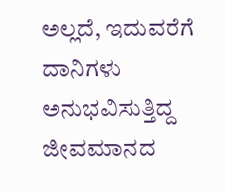ಅಲ್ಲದೆ, ಇದುವರೆಗೆ ದಾನಿಗಳು ಅನುಭವಿಸುತ್ತಿದ್ದ ಜೀವಮಾನದ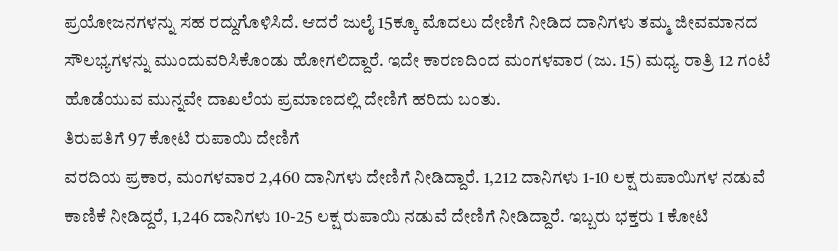ಪ್ರಯೋಜನಗಳನ್ನು ಸಹ ರದ್ದುಗೊಳಿಸಿದೆ. ಆದರೆ ಜುಲೈ 15ಕ್ಕೂ ಮೊದಲು ದೇಣಿಗೆ ನೀಡಿದ ದಾನಿಗಳು ತಮ್ಮ ಜೀವಮಾನದ ಸೌಲಭ್ಯಗಳನ್ನು ಮುಂದುವರಿಸಿಕೊಂಡು ಹೋಗಲಿದ್ದಾರೆ. ಇದೇ ಕಾರಣದಿಂದ ಮಂಗಳವಾರ (ಜು. 15) ಮಧ್ಯ ರಾತ್ರಿ 12 ಗಂಟೆ ಹೊಡೆಯುವ ಮುನ್ನವೇ ದಾಖಲೆಯ ಪ್ರಮಾಣದಲ್ಲಿ ದೇಣಿಗೆ ಹರಿದು ಬಂತು.
ತಿರುಪತಿಗೆ 97 ಕೋಟಿ ರುಪಾಯಿ ದೇಣಿಗೆ
ವರದಿಯ ಪ್ರಕಾರ, ಮಂಗಳವಾರ 2,460 ದಾನಿಗಳು ದೇಣಿಗೆ ನೀಡಿದ್ದಾರೆ. 1,212 ದಾನಿಗಳು 1-10 ಲಕ್ಷ ರುಪಾಯಿಗಳ ನಡುವೆ ಕಾಣಿಕೆ ನೀಡಿದ್ದರೆ, 1,246 ದಾನಿಗಳು 10-25 ಲಕ್ಷ ರುಪಾಯಿ ನಡುವೆ ದೇಣಿಗೆ ನೀಡಿದ್ದಾರೆ. ಇಬ್ಬರು ಭಕ್ತರು 1 ಕೋಟಿ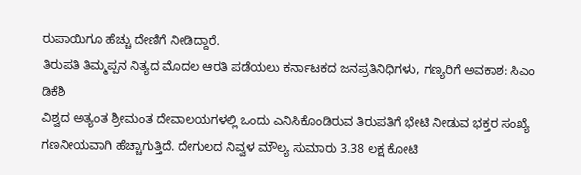ರುಪಾಯಿಗೂ ಹೆಚ್ಚು ದೇಣಿಗೆ ನೀಡಿದ್ದಾರೆ.
ತಿರುಪತಿ ತಿಮ್ಮಪ್ಪನ ನಿತ್ಯದ ಮೊದಲ ಆರತಿ ಪಡೆಯಲು ಕರ್ನಾಟಕದ ಜನಪ್ರತಿನಿಧಿಗಳು, ಗಣ್ಯರಿಗೆ ಅವಕಾಶ: ಸಿಎಂ ಡಿಕೆಶಿ
ವಿಶ್ವದ ಅತ್ಯಂತ ಶ್ರೀಮಂತ ದೇವಾಲಯಗಳಲ್ಲಿ ಒಂದು ಎನಿಸಿಕೊಂಡಿರುವ ತಿರುಪತಿಗೆ ಭೇಟಿ ನೀಡುವ ಭಕ್ತರ ಸಂಖ್ಯೆ ಗಣನೀಯವಾಗಿ ಹೆಚ್ಚಾಗುತ್ತಿದೆ. ದೇಗುಲದ ನಿವ್ವಳ ಮೌಲ್ಯ ಸುಮಾರು 3.38 ಲಕ್ಷ ಕೋಟಿ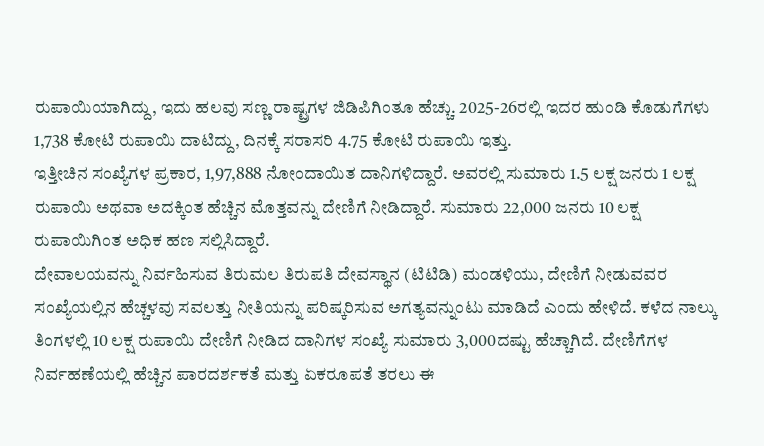ರುಪಾಯಿಯಾಗಿದ್ದು, ಇದು ಹಲವು ಸಣ್ಣ ರಾಷ್ಟ್ರಗಳ ಜಿಡಿಪಿಗಿಂತೂ ಹೆಚ್ಚು. 2025-26ರಲ್ಲಿ ಇದರ ಹುಂಡಿ ಕೊಡುಗೆಗಳು 1,738 ಕೋಟಿ ರುಪಾಯಿ ದಾಟಿದ್ದು, ದಿನಕ್ಕೆ ಸರಾಸರಿ 4.75 ಕೋಟಿ ರುಪಾಯಿ ಇತ್ತು.
ಇತ್ತೀಚಿನ ಸಂಖ್ಯೆಗಳ ಪ್ರಕಾರ, 1,97,888 ನೋಂದಾಯಿತ ದಾನಿಗಳಿದ್ದಾರೆ. ಅವರಲ್ಲಿ ಸುಮಾರು 1.5 ಲಕ್ಷ ಜನರು 1 ಲಕ್ಷ ರುಪಾಯಿ ಅಥವಾ ಅದಕ್ಕಿಂತ ಹೆಚ್ಚಿನ ಮೊತ್ತವನ್ನು ದೇಣಿಗೆ ನೀಡಿದ್ದಾರೆ. ಸುಮಾರು 22,000 ಜನರು 10 ಲಕ್ಷ ರುಪಾಯಿಗಿಂತ ಅಧಿಕ ಹಣ ಸಲ್ಲಿಸಿದ್ದಾರೆ.
ದೇವಾಲಯವನ್ನು ನಿರ್ವಹಿಸುವ ತಿರುಮಲ ತಿರುಪತಿ ದೇವಸ್ಥಾನ (ಟಿಟಿಡಿ) ಮಂಡಳಿಯು, ದೇಣಿಗೆ ನೀಡುವವರ ಸಂಖ್ಯೆಯಲ್ಲಿನ ಹೆಚ್ಚಳವು ಸವಲತ್ತು ನೀತಿಯನ್ನು ಪರಿಷ್ಕರಿಸುವ ಅಗತ್ಯವನ್ನುಂಟು ಮಾಡಿದೆ ಎಂದು ಹೇಳಿದೆ. ಕಳೆದ ನಾಲ್ಕು ತಿಂಗಳಲ್ಲಿ 10 ಲಕ್ಷ ರುಪಾಯಿ ದೇಣಿಗೆ ನೀಡಿದ ದಾನಿಗಳ ಸಂಖ್ಯೆ ಸುಮಾರು 3,000ದಷ್ಟು ಹೆಚ್ಚಾಗಿದೆ. ದೇಣಿಗೆಗಳ ನಿರ್ವಹಣೆಯಲ್ಲಿ ಹೆಚ್ಚಿನ ಪಾರದರ್ಶಕತೆ ಮತ್ತು ಏಕರೂಪತೆ ತರಲು ಈ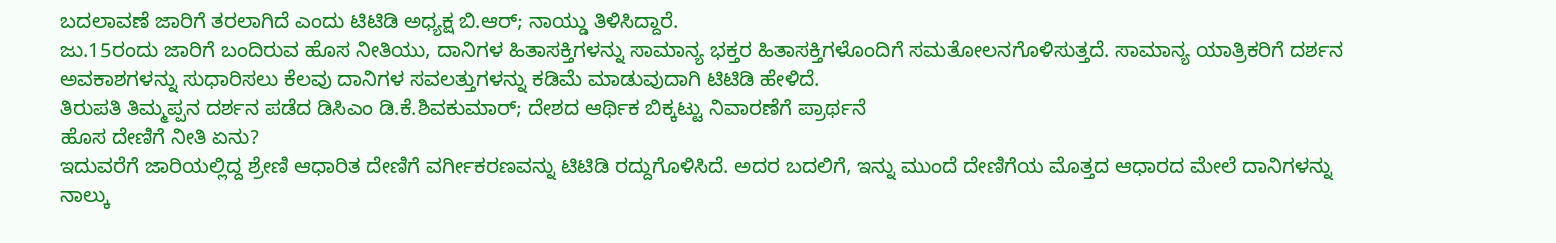ಬದಲಾವಣೆ ಜಾರಿಗೆ ತರಲಾಗಿದೆ ಎಂದು ಟಿಟಿಡಿ ಅಧ್ಯಕ್ಷ ಬಿ.ಆರ್; ನಾಯ್ಡು ತಿಳಿಸಿದ್ದಾರೆ.
ಜು.15ರಂದು ಜಾರಿಗೆ ಬಂದಿರುವ ಹೊಸ ನೀತಿಯು, ದಾನಿಗಳ ಹಿತಾಸಕ್ತಿಗಳನ್ನು ಸಾಮಾನ್ಯ ಭಕ್ತರ ಹಿತಾಸಕ್ತಿಗಳೊಂದಿಗೆ ಸಮತೋಲನಗೊಳಿಸುತ್ತದೆ. ಸಾಮಾನ್ಯ ಯಾತ್ರಿಕರಿಗೆ ದರ್ಶನ ಅವಕಾಶಗಳನ್ನು ಸುಧಾರಿಸಲು ಕೆಲವು ದಾನಿಗಳ ಸವಲತ್ತುಗಳನ್ನು ಕಡಿಮೆ ಮಾಡುವುದಾಗಿ ಟಿಟಿಡಿ ಹೇಳಿದೆ.
ತಿರುಪತಿ ತಿಮ್ಮಪ್ಪನ ದರ್ಶನ ಪಡೆದ ಡಿಸಿಎಂ ಡಿ.ಕೆ.ಶಿವಕುಮಾರ್; ದೇಶದ ಆರ್ಥಿಕ ಬಿಕ್ಕಟ್ಟು ನಿವಾರಣೆಗೆ ಪ್ರಾರ್ಥನೆ
ಹೊಸ ದೇಣಿಗೆ ನೀತಿ ಏನು?
ಇದುವರೆಗೆ ಜಾರಿಯಲ್ಲಿದ್ದ ಶ್ರೇಣಿ ಆಧಾರಿತ ದೇಣಿಗೆ ವರ್ಗೀಕರಣವನ್ನು ಟಿಟಿಡಿ ರದ್ದುಗೊಳಿಸಿದೆ. ಅದರ ಬದಲಿಗೆ, ಇನ್ನು ಮುಂದೆ ದೇಣಿಗೆಯ ಮೊತ್ತದ ಆಧಾರದ ಮೇಲೆ ದಾನಿಗಳನ್ನು ನಾಲ್ಕು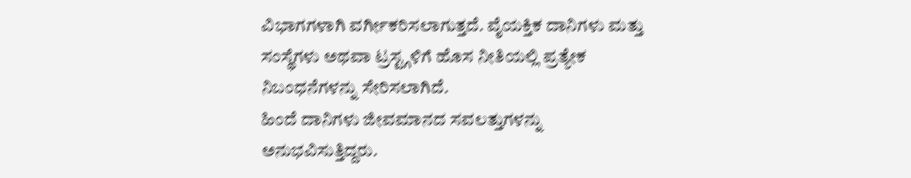ವಿಭಾಗಗಳಾಗಿ ವರ್ಗೀಕರಿಸಲಾಗುತ್ತದೆ. ವೈಯಕ್ತಿಕ ದಾನಿಗಳು ಮತ್ತು ಸಂಸ್ಥೆಗಳು ಅಥವಾ ಟ್ರಸ್ಟ್ಗಳಿಗೆ ಹೊಸ ನೀತಿಯಲ್ಲಿ ಪ್ರತ್ಯೇಕ ನಿಬಂಧನೆಗಳನ್ನು ಸೇರಿಸಲಾಗಿದೆ.
ಹಿಂದೆ ದಾನಿಗಳು ಜೀವಮಾನದ ಸವಲತ್ತುಗಳನ್ನು ಅನುಭವಿಸುತ್ತಿದ್ದರು.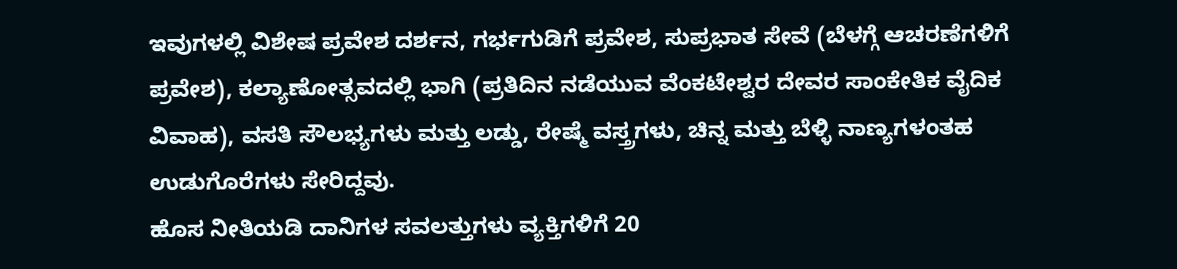ಇವುಗಳಲ್ಲಿ ವಿಶೇಷ ಪ್ರವೇಶ ದರ್ಶನ, ಗರ್ಭಗುಡಿಗೆ ಪ್ರವೇಶ, ಸುಪ್ರಭಾತ ಸೇವೆ (ಬೆಳಗ್ಗೆ ಆಚರಣೆಗಳಿಗೆ ಪ್ರವೇಶ), ಕಲ್ಯಾಣೋತ್ಸವದಲ್ಲಿ ಭಾಗಿ (ಪ್ರತಿದಿನ ನಡೆಯುವ ವೆಂಕಟೇಶ್ವರ ದೇವರ ಸಾಂಕೇತಿಕ ವೈದಿಕ ವಿವಾಹ), ವಸತಿ ಸೌಲಭ್ಯಗಳು ಮತ್ತು ಲಡ್ಡು, ರೇಷ್ಮೆ ವಸ್ತ್ರಗಳು, ಚಿನ್ನ ಮತ್ತು ಬೆಳ್ಳಿ ನಾಣ್ಯಗಳಂತಹ ಉಡುಗೊರೆಗಳು ಸೇರಿದ್ದವು.
ಹೊಸ ನೀತಿಯಡಿ ದಾನಿಗಳ ಸವಲತ್ತುಗಳು ವ್ಯಕ್ತಿಗಳಿಗೆ 20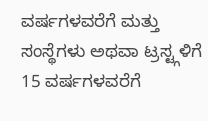ವರ್ಷಗಳವರೆಗೆ ಮತ್ತು ಸಂಸ್ಥೆಗಳು ಅಥವಾ ಟ್ರಸ್ಟ್ಗಳಿಗೆ 15 ವರ್ಷಗಳವರೆಗೆ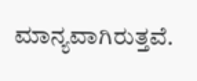ಮಾನ್ಯವಾಗಿರುತ್ತವೆ.